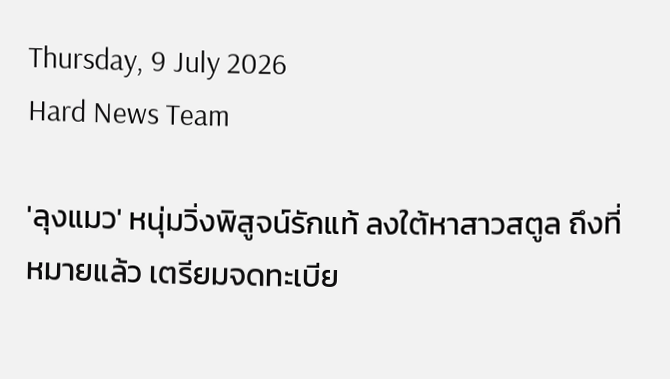Thursday, 9 July 2026
Hard News Team

'ลุงแมว' หนุ่มวิ่งพิสูจน์รักแท้ ลงใต้หาสาวสตูล ถึงที่หมายแล้ว เตรียมจดทะเบีย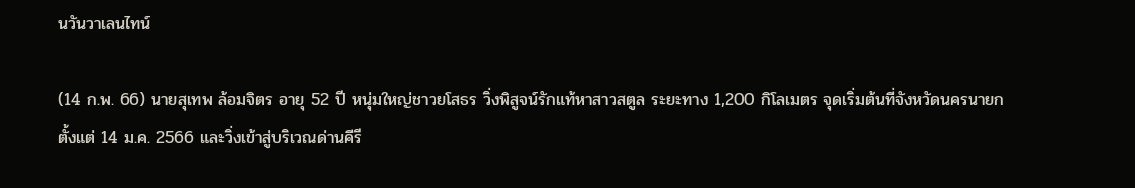นวันวาเลนไทน์

(14 ก.พ. 66) นายสุเทพ ล้อมจิตร อายุ 52 ปี หนุ่มใหญ่ชาวยโสธร วิ่งพิสูจน์รักแท้หาสาวสตูล ระยะทาง 1,200 กิโลเมตร จุดเริ่มต้นที่จังหวัดนครนายก ตั้งแต่ 14 ม.ค. 2566 และวิ่งเข้าสู่บริเวณด่านคีรี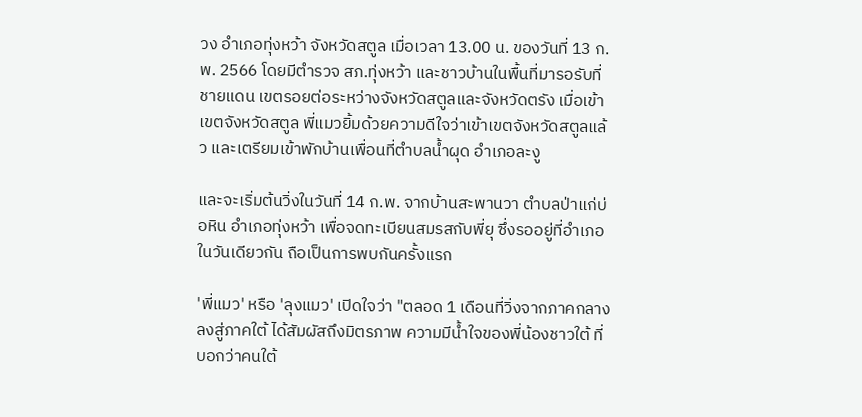วง อำเภอทุ่งหว้า จังหวัดสตูล เมื่อเวลา 13.00 น. ของวันที่ 13 ก.พ. 2566 โดยมีตำรวจ สภ.ทุ่งหว้า และชาวบ้านในพื้นที่มารอรับที่ชายแดน เขตรอยต่อระหว่างจังหวัดสตูลและจังหวัดตรัง เมื่อเข้าเขตจังหวัดสตูล พี่แมวยิ้มด้วยความดีใจว่าเข้าเขตจังหวัดสตูลแล้ว และเตรียมเข้าพักบ้านเพื่อนที่ตำบลน้ำผุด อำเภอละงู

และจะเริ่มต้นวิ่งในวันที่ 14 ก.พ. จากบ้านสะพานวา ตำบลป่าแก่บ่อหิน อำเภอทุ่งหว้า เพื่อจดทะเบียนสมรสกับพี่ยุ ซึ่งรออยู่ที่อำเภอในวันเดียวกัน ถือเป็นการพบกันครั้งแรก

'พี่แมว' หรือ 'ลุงแมว' เปิดใจว่า "ตลอด 1 เดือนที่วิ่งจากภาคกลางลงสู่ภาคใต้ ได้สัมผัสถึงมิตรภาพ ความมีน้ำใจของพี่น้องชาวใต้ ที่บอกว่าคนใต้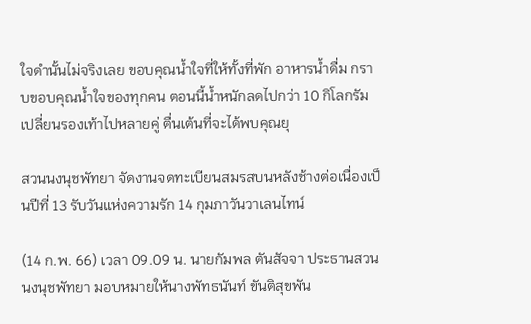ใจดำนั้นไม่จริงเลย ขอบคุณน้ำใจที่ให้ทั้งที่พัก อาหารน้ำดื่ม กราบขอบคุณน้ำใจของทุกคน ตอนนี้น้ำหนักลดไปกว่า 10 กิโลกรัม เปลี่ยนรองเท้าไปหลายคู่ ตื่นเต้นที่จะได้พบคุณยุ

สวนนงนุชพัทยา จัดงานจดทะเบียนสมรสบนหลังช้างต่อเนื่องเป็นปีที่ 13 รับวันแห่งความรัก 14 กุมภาวันวาเลนไทน์

(14 ก.พ. 66) เวลา 09.09 น. นายกัมพล ตันสัจจา ประธานสวนนงนุชพัทยา มอบหมายให้นางพัทธนันท์ ขันติสุขพัน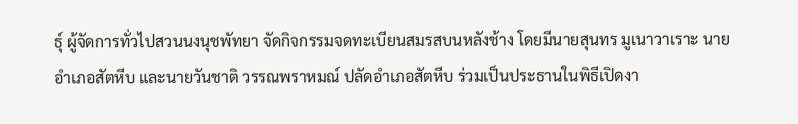ธุ์ ผู้จัดการทั่วไปสวนนงนุชพัทยา จัดกิจกรรมจดทะเบียนสมรสบนหลังช้าง โดยมีนายสุนทร มูเนาวาเราะ นายอำเภอสัตหีบ และนายวันชาติ วรรณพราหมณ์ ปลัดอำเภอสัตหีบ ร่วมเป็นประธานในพิธีเปิดงา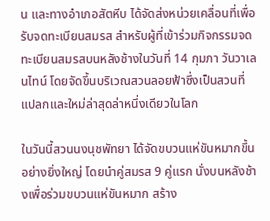น และทางอำเภอสัตหีบ ได้จัดส่งหน่วยเคลื่อนที่เพื่อรับจดทะเบียนสมรส สำหรับผู้ที่เข้าร่วมกิจกรรมจดทะเบียนสมรสบนหลังช้างในวันที่ 14 กุมภา วันวาเลนไทน์ โดยจัดขึ้นบริเวณสวนลอยฟ้าซึ่งเป็นสวนที่แปลกและใหม่ล่าสุดล่าหนึ่งเดียวในโลก

ในวันนี้สวนนงนุชพัทยา ได้จัดขบวนแห่ขันหมากขึ้น อย่างยิ่งใหญ่ โดยนำคู่สมรส 9 คู่แรก นั่งบนหลังช้างเพื่อร่วมขบวนแห่ขันหมาก สร้าง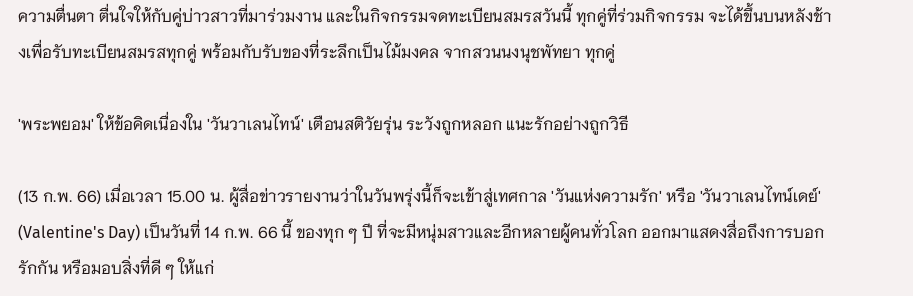ความตื่นตา ตื่นใจให้กับคู่บ่าวสาวที่มาร่วมงาน และในกิจกรรมจดทะเบียนสมรสวันนี้ ทุกคู่ที่ร่วมกิจกรรม จะได้ขึ้นบนหลังช้างเพื่อรับทะเบียนสมรสทุกคู่ พร้อมกับรับของที่ระลึกเป็นไม้มงคล จากสวนนงนุชพัทยา ทุกคู่

'พระพยอม' ให้ข้อคิดเนื่องใน 'วันวาเลนไทน์' เตือนสติวัยรุ่น ระวังถูกหลอก แนะรักอย่างถูกวิธี

(13 ก.พ. 66) เมื่อเวลา 15.00 น. ผู้สื่อข่าวรายงานว่าในวันพรุ่งนี้ก็จะเข้าสู่เทศกาล 'วันแห่งความรัก' หรือ 'วันวาเลนไทน์เดย์' (Valentine's Day) เป็นวันที่ 14 ก.พ. 66 นี้ ของทุก ๆ ปี ที่จะมีหนุ่มสาวและอีกหลายผู้คนทั่วโลก ออกมาแสดงสื่อถึงการบอกรักกัน หรือมอบสิ่งที่ดี ๆ ให้แก่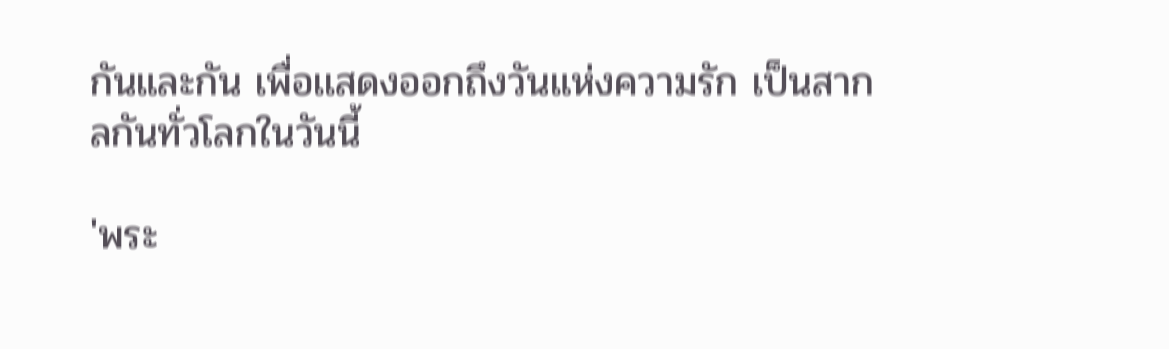กันและกัน เพื่อเเสดงออกถึงวันแห่งความรัก เป็นสากลกันทั่วโลกในวันนี้

'พระ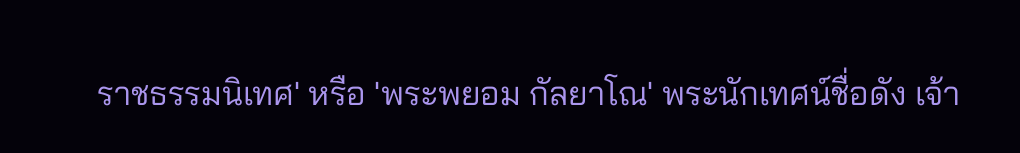ราชธรรมนิเทศ' หรือ 'พระพยอม กัลยาโณ' พระนักเทศน์ชื่อดัง เจ้า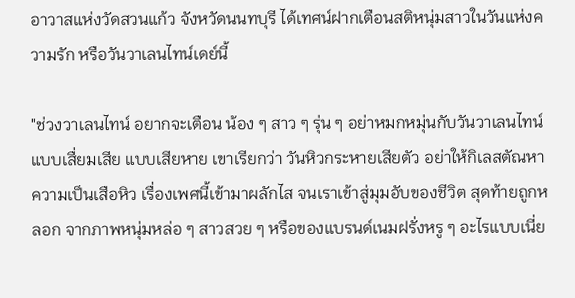อาวาสแห่งวัดสวนแก้ว จังหวัดนนทบุรี ได้เทศน์ฝากเตือนสติหนุ่มสาวในวันแห่งความรัก หรือวันวาเลนไทน์เดย์นี้

"ช่วงวาเลนไทน์ อยากจะเตือน น้อง ๆ สาว ๆ รุ่น ๆ อย่าหมกหมุ่นกับวันวาเลนไทน์ แบบเสื่ยมเสีย แบบเสียหาย เขาเรียกว่า วันหิวกระหายเสียตัว อย่าให้กิเลสตัณหา ความเป็นเสือหิว เรื่องเพศนี้เข้ามาผลักไส จนเราเข้าสู่มุมอับของชีวิต สุดท้ายถูกหลอก จากภาพหนุ่มหล่อ ๆ สาวสวย ๆ หรือของแบรนด์เนมฝรั่งหรู ๆ อะไรแบบเนี่ย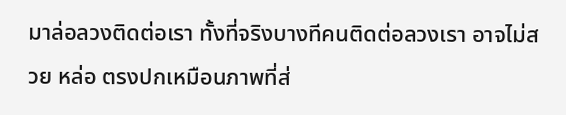มาล่อลวงติดต่อเรา ทั้งที่จริงบางทีคนติดต่อลวงเรา อาจไม่สวย หล่อ ตรงปกเหมือนภาพที่ส่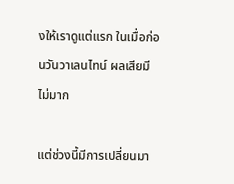งให้เราดูแต่แรก ในเมื่อก่อนวันวาเลนไทน์ ผลเสียมีไม่มาก

แต่ช่วงนี้มีการเปลี่ยนมา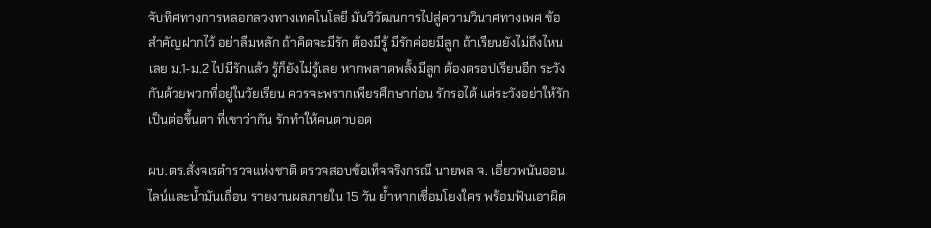จับทิศทางการหลอกลวงทางเทคโนโลยี มันวิวัฒนการไปสู่ความวินาศทางเพศ ข้อสำคัญฝากไว้ อย่าลืมหลัก ถ้าคิดจะมีรัก ต้องมีรู้ มีรักค่อยมีลูก ถ้าเรียนยังไม่ถึงไหนเลย ม.1-ม.2 ไปมีรักแล้ว รู้ก็ยังไม่รู้เลย หากพลาดพลั้งมีลูก ต้องดรอปเรียนอีก ระวังกันด้วยพวกที่อยู่ในวัยเรียน ควรจะพรากเพียรศึกษาก่อน รักรอได้ แต่ระวังอย่าให้รักเป็นต่อขึ้นตา ที่เขาว่ากัน รักทำให้คนตาบอด

ผบ.ตร.สั่งจเรตำรวจแห่งชาติ ตรวจสอบข้อเท็จจริงกรณี นายพล จ. เอี่ยวพนันออนไลน์และน้ำมันเถื่อน รายงานผลภายใน 15 วัน ย้ำหากเชื่อมโยงใคร พร้อมฟันเอาผิด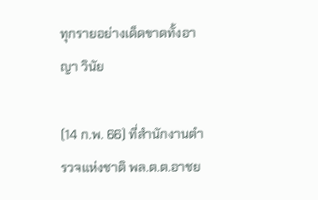ทุกรายอย่างเด็ดขาดทั้งอาญา วินัย

(14 ก.พ. 66) ที่สำนักงานตำรวจแห่งชาติ พล.ต.ต.อาชย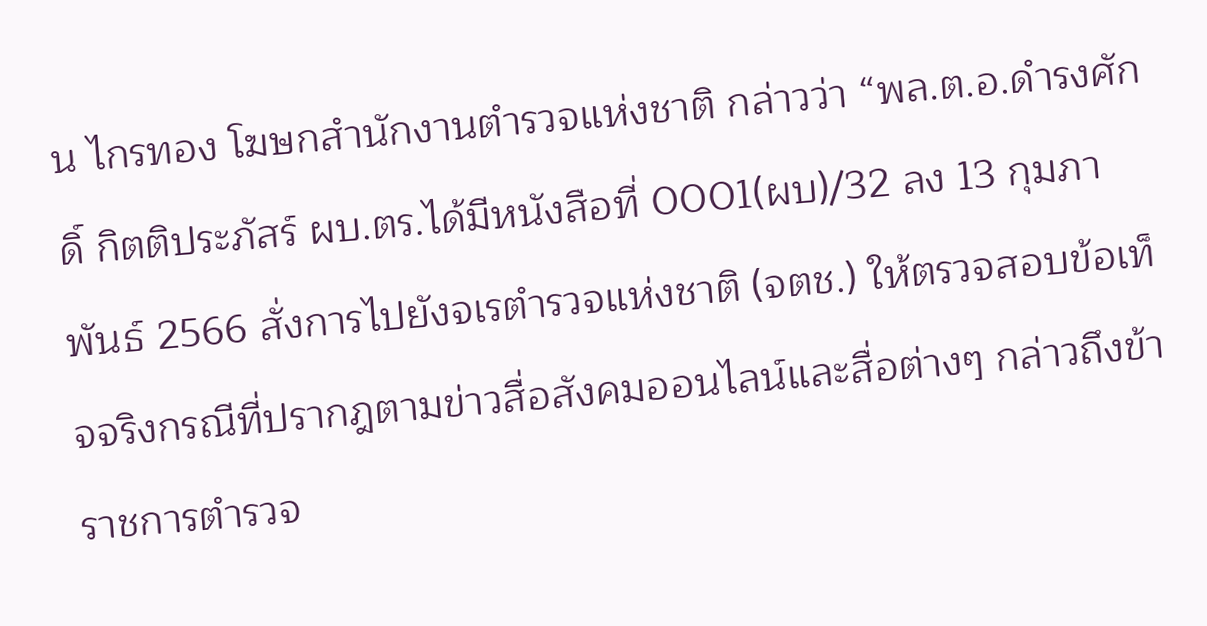น ไกรทอง โฆษกสำนักงานตำรวจแห่งชาติ กล่าวว่า “พล.ต.อ.ดำรงศักดิ์ กิตติประภัสร์ ผบ.ตร.ได้มีหนังสือที่ 0001(ผบ)/32 ลง 13 กุมภาพันธ์ 2566 สั่งการไปยังจเรตำรวจแห่งชาติ (จตช.) ให้ตรวจสอบข้อเท็จจริงกรณีที่ปรากฎตามข่าวสื่อสังคมออนไลน์และสื่อต่างๆ กล่าวถึงข้าราชการตำรวจ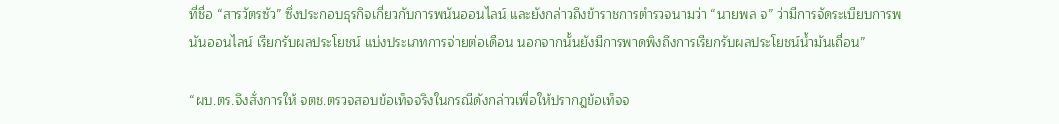ที่ชื่อ “สารวัตรซัว” ซึ่งประกอบธุรกิจเกี่ยวกับการพนันออนไลน์ และยังกล่าวถึงข้าราชการตำรวจนามว่า “นายพล จ” ว่ามีการจัดระเบียบการพนันออนไลน์ เรียกรับผลประโยชน์ แบ่งประเภทการจ่ายต่อเดือน นอกจากนั้นยังมีการพาดพิงถึงการเรียกรับผลประโยชน์น้ำมันเถื่อน”

“ผบ.ตร.จึงสั่งการให้ จตช.ตรวจสอบข้อเท็จจริงในกรณีดังกล่าวเพื่อให้ปรากฎข้อเท็จจ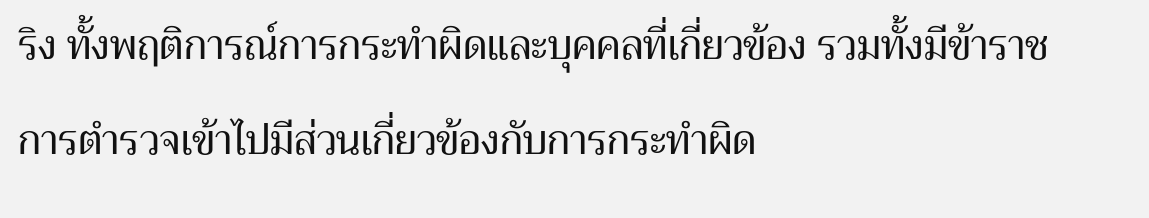ริง ทั้งพฤติการณ์การกระทำผิดและบุคคลที่เกี่ยวข้อง รวมทั้งมีข้าราชการตำรวจเข้าไปมีส่วนเกี่ยวข้องกับการกระทำผิด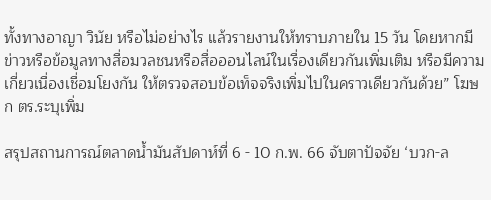ทั้งทางอาญา วินัย หรือไม่อย่างไร แล้วรายงานให้ทราบภายใน 15 วัน โดยหากมีข่าวหรือข้อมูลทางสื่อมวลชนหรือสื่อออนไลน์ในเรื่องเดียวกันเพิ่มเติม หรือมีความเกี่ยวเนื่องเชื่อมโยงกัน ให้ตรวจสอบข้อเท็จจริงเพิ่มไปในคราวเดียวกันด้วย” โฆษก ตร.ระบุเพิ่ม

สรุปสถานการณ์ตลาดน้ำมันสัปดาห์ที่ 6 - 10 ก.พ. 66 จับตาปัจจัย ‘บวก-ล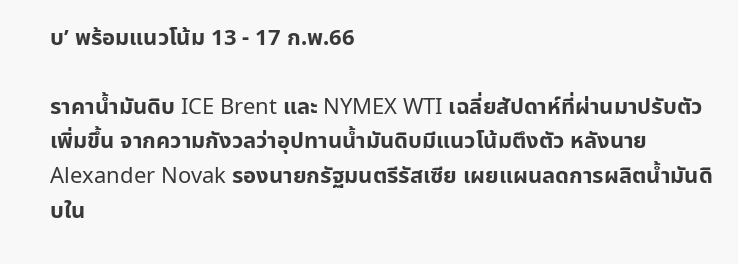บ’ พร้อมแนวโน้ม 13 - 17 ก.พ.66

ราคาน้ำมันดิบ ICE Brent และ NYMEX WTI เฉลี่ยสัปดาห์ที่ผ่านมาปรับตัวเพิ่มขึ้น จากความกังวลว่าอุปทานน้ำมันดิบมีแนวโน้มตึงตัว หลังนาย Alexander Novak รองนายกรัฐมนตรีรัสเซีย เผยแผนลดการผลิตน้ำมันดิบใน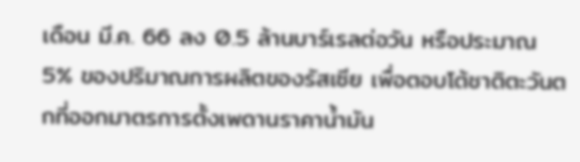เดือน มี.ค. 66 ลง 0.5 ล้านบาร์เรลต่อวัน หรือประมาณ 5% ของปริมาณการผลิตของรัสเซีย เพื่อตอบโต้ชาติตะวันตกที่ออกมาตรการตั้งเพดานราคาน้ำมัน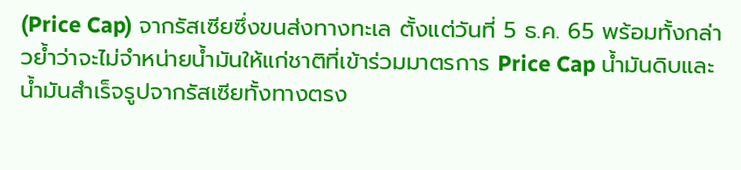(Price Cap) จากรัสเซียซึ่งขนส่งทางทะเล ตั้งแต่วันที่ 5 ธ.ค. 65 พร้อมทั้งกล่าวย้ำว่าจะไม่จำหน่ายน้ำมันให้แก่ชาติที่เข้าร่วมมาตรการ Price Cap น้ำมันดิบและน้ำมันสำเร็จรูปจากรัสเซียทั้งทางตรง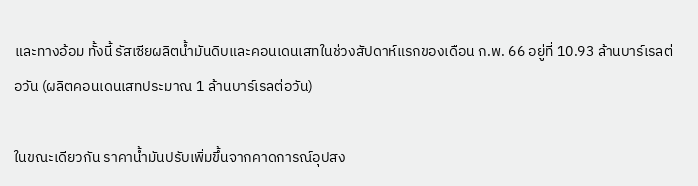และทางอ้อม ทั้งนี้ รัสเซียผลิตน้ำมันดิบและคอนเดนเสทในช่วงสัปดาห์แรกของเดือน ก.พ. 66 อยู่ที่ 10.93 ล้านบาร์เรลต่อวัน (ผลิตคอนเดนเสทประมาณ 1 ล้านบาร์เรลต่อวัน)

ในขณะเดียวกัน ราคาน้ำมันปรับเพิ่มขึ้นจากคาดการณ์อุปสง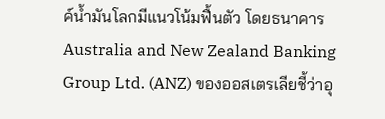ค์น้ำมันโลกมีแนวโน้มฟื้นตัว โดยธนาคาร Australia and New Zealand Banking Group Ltd. (ANZ) ของออสเตรเลียชี้ว่าอุ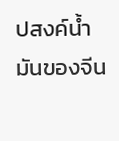ปสงค์น้ำมันของจีน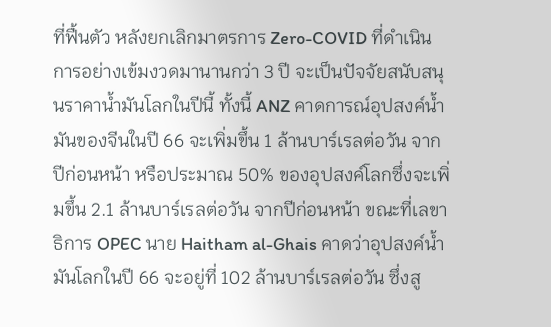ที่ฟื้นตัว หลังยกเลิกมาตรการ Zero-COVID ที่ดำเนินการอย่างเข้มงวดมานานกว่า 3 ปี จะเป็นปัจจัยสนับสนุนราคาน้ำมันโลกในปีนี้ ทั้งนี้ ANZ คาดการณ์อุปสงค์น้ำมันของจีนในปี 66 จะเพิ่มขึ้น 1 ล้านบาร์เรลต่อวัน จากปีก่อนหน้า หรือประมาณ 50% ของอุปสงค์โลกซึ่งจะเพิ่มขึ้น 2.1 ล้านบาร์เรลต่อวัน จากปีก่อนหน้า ขณะที่เลขาธิการ OPEC นาย Haitham al-Ghais คาดว่าอุปสงค์น้ำมันโลกในปี 66 จะอยู่ที่ 102 ล้านบาร์เรลต่อวัน ซึ่งสู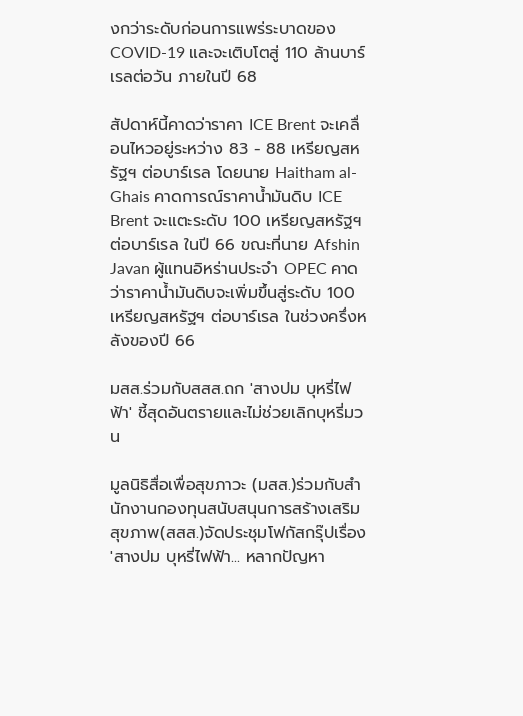งกว่าระดับก่อนการแพร่ระบาดของ COVID-19 และจะเติบโตสู่ 110 ล้านบาร์เรลต่อวัน ภายในปี 68

สัปดาห์นี้คาดว่าราคา ICE Brent จะเคลื่อนไหวอยู่ระหว่าง 83 - 88 เหรียญสหรัฐฯ ต่อบาร์เรล โดยนาย Haitham al-Ghais คาดการณ์ราคาน้ำมันดิบ ICE Brent จะแตะระดับ 100 เหรียญสหรัฐฯ ต่อบาร์เรล ในปี 66 ขณะที่นาย Afshin Javan ผู้แทนอิหร่านประจำ OPEC คาดว่าราคาน้ำมันดิบจะเพิ่มขึ้นสู่ระดับ 100 เหรียญสหรัฐฯ ต่อบาร์เรล ในช่วงครึ่งหลังของปี 66

มสส.ร่วมกับสสส.ถก 'สางปม บุหรี่ไฟฟ้า' ชี้สุดอันตรายและไม่ช่วยเลิกบุหรี่มวน

มูลนิธิสื่อเพื่อสุขภาวะ (มสส.)ร่วมกับสำนักงานกองทุนสนับสนุนการสร้างเสริมสุขภาพ(สสส.)จัดประชุมโฟกัสกรุ๊ปเรื่อง 'สางปม บุหรี่ไฟฟ้า... หลากปัญหา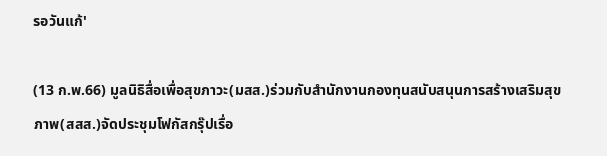รอวันแก้'

(13 ก.พ.66) มูลนิธิสื่อเพื่อสุขภาวะ(มสส.)ร่วมกับสำนักงานกองทุนสนับสนุนการสร้างเสริมสุขภาพ(สสส.)จัดประชุมโฟกัสกรุ๊ปเรื่อ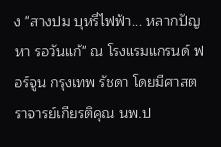ง "สางปม บุหรี่ไฟฟ้า... หลากปัญหา รอวันแก้" ณ โรงแรมแกรนด์ ฟอร์จูน กรุงเทพ รัชดา โดยมีศาสตราจารย์เกียรติคุณ นพ.ป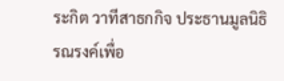ระกิต วาทีสาธกกิจ ประธานมูลนิธิรณรงค์เพื่อ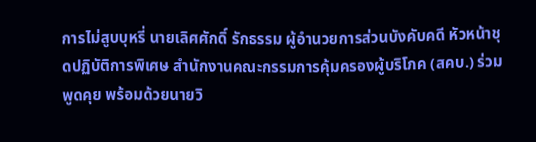การไม่สูบบุหรี่ นายเลิศศักดิ์ รักธรรม ผู้อำนวยการส่วนบังคับคดี หัวหน้าชุดปฏิบัติการพิเศษ สำนักงานคณะกรรมการคุ้มครองผู้บริโภค (สคบ.) ร่วมพูดคุย พร้อมด้วยนายวิ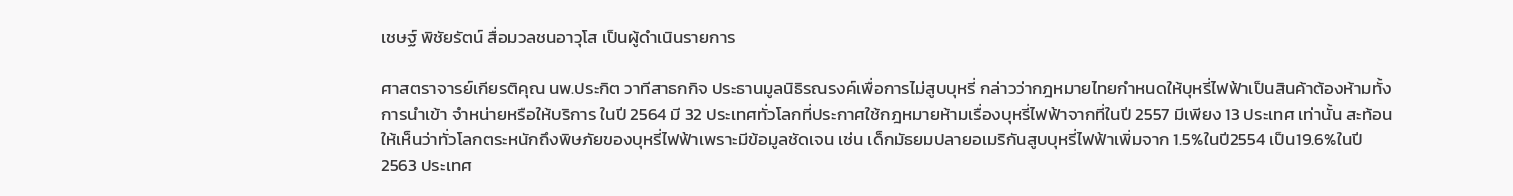เชษฐ์ พิชัยรัตน์ สื่อมวลชนอาวุโส เป็นผู้ดำเนินรายการ

ศาสตราจารย์เกียรติคุณ นพ.ประกิต วาทีสาธกกิจ ประธานมูลนิธิรณรงค์เพื่อการไม่สูบบุหรี่ กล่าวว่ากฎหมายไทยกำหนดให้บุหรี่ไฟฟ้าเป็นสินค้าต้องห้ามทั้งการนำเข้า จำหน่ายหรือให้บริการ ในปี 2564 มี 32 ประเทศทั่วโลกที่ประกาศใช้กฎหมายห้ามเรื่องบุหรี่ไฟฟ้าจากที่ในปี 2557 มีเพียง 13 ประเทศ เท่านั้น สะท้อนให้เห็นว่าทั่วโลกตระหนักถึงพิษภัยของบุหรี่ไฟฟ้าเพราะมีข้อมูลชัดเจน เช่น เด็กมัธยมปลายอเมริกันสูบบุหรี่ไฟฟ้าเพิ่มจาก 1.5%ในปี2554 เป็น19.6%ในปี 2563 ประเทศ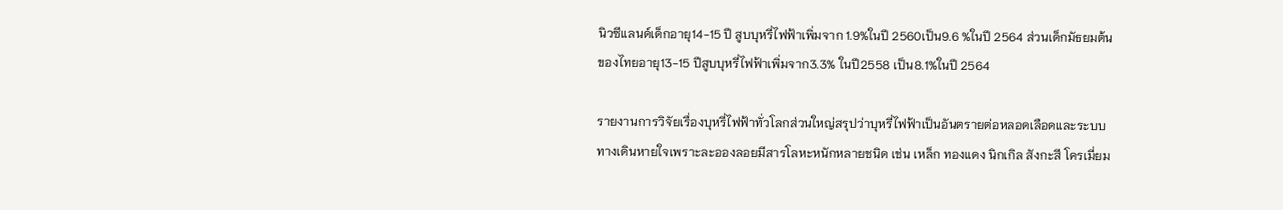นิวซีแลนด์เด็กอายุ14-15 ปี สูบบุหรี่ไฟฟ้าเพิ่มจาก 1.9%ในปี 2560เป็น9.6 %ในปี 2564 ส่วนเด็กมัธยมต้นของไทยอายุ13-15 ปีสูบบุหรี่ไฟฟ้าเพิ่มจาก3.3% ในปี2558 เป็น8.1%ในปี 2564

รายงานการวิจัยเรื่องบุหรี่ไฟฟ้าทั่วโลกส่วนใหญ่สรุปว่าบุหรี่ไฟฟ้าเป็นอันตรายต่อหลอดเลือดและระบบทางเดินหายใจเพราะละอองลอยมีสารโลหะหนักหลายชนิด เช่น เหล็ก ทองแดง นิกเกิล สังกะสี โครเมี่ยม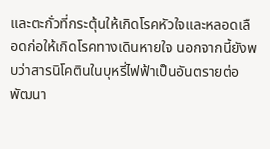และตะกั่วที่กระตุ้นให้เกิดโรคหัวใจและหลอดเลือดก่อให้เกิดโรคทางเดินหายใจ นอกจากนี้ยังพบว่าสารนิโคตินในบุหรี่ไฟฟ้าเป็นอันตรายต่อพัฒนา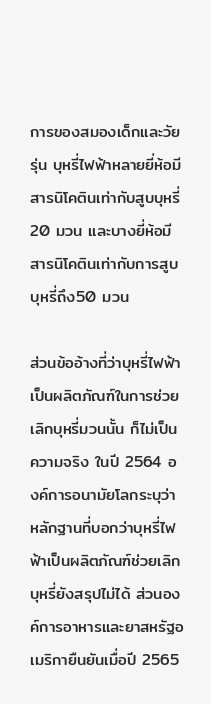การของสมองเด็กและวัยรุ่น บุหรี่ไฟฟ้าหลายยี่ห้อมีสารนิโคตินเท่ากับสูบบุหรี่ 20 มวน และบางยี่ห้อมีสารนิโคตินเท่ากับการสูบบุหรี่ถึง50 มวน

ส่วนข้ออ้างที่ว่าบุหรี่ไฟฟ้าเป็นผลิตภัณฑ์ในการช่วยเลิกบุหรี่มวนนั้น ก็ไม่เป็นความจริง ในปี 2564 องค์การอนามัยโลกระบุว่าหลักฐานที่บอกว่าบุหรี่ไฟฟ้าเป็นผลิตภัณฑ์ช่วยเลิกบุหรี่ยังสรุปไม่ได้ ส่วนองค์การอาหารและยาสหรัฐอเมริกายืนยันเมื่อปี 2565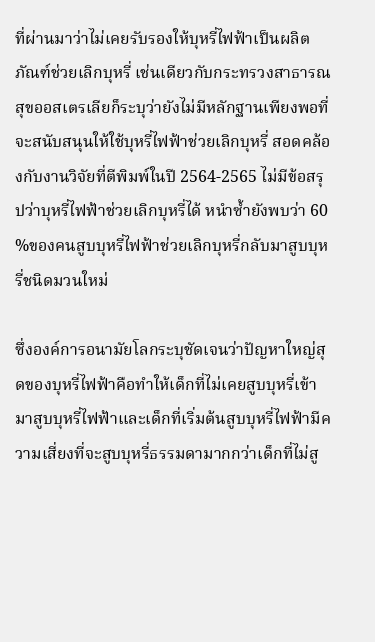ที่ผ่านมาว่าไม่เคยรับรองให้บุหรี่ไฟฟ้าเป็นผลิตภัณฑ์ช่วยเลิกบุหรี่ เช่นเดียวกับกระทรวงสาธารณสุขออสเตรเลียก็ระบุว่ายังไม่มีหลักฐานเพียงพอที่จะสนับสนุนให้ใช้บุหรี่ไฟฟ้าช่วยเลิกบุหรี่ สอดคล้องกับงานวิจัยที่ตีพิมพ์ในปี 2564-2565 ไม่มีข้อสรุปว่าบุหรี่ไฟฟ้าช่วยเลิกบุหรี่ได้ หนำซ้ำยังพบว่า 60 %ของคนสูบบุหรี่ไฟฟ้าช่วยเลิกบุหรี่กลับมาสูบบุหรี่ชนิดมวนใหม่

ซึ่งองค์การอนามัยโลกระบุชัดเจนว่าปัญหาใหญ่สุดของบุหรี่ไฟฟ้าคือทำให้เด็กที่ไม่เคยสูบบุหรี่เข้ามาสูบบุหรี่ไฟฟ้าและเด็กที่เริ่มต้นสูบบุหรี่ไฟฟ้ามีความเสี่ยงที่จะสูบบุหรี่ธรรมดามากกว่าเด็กที่ไม่สู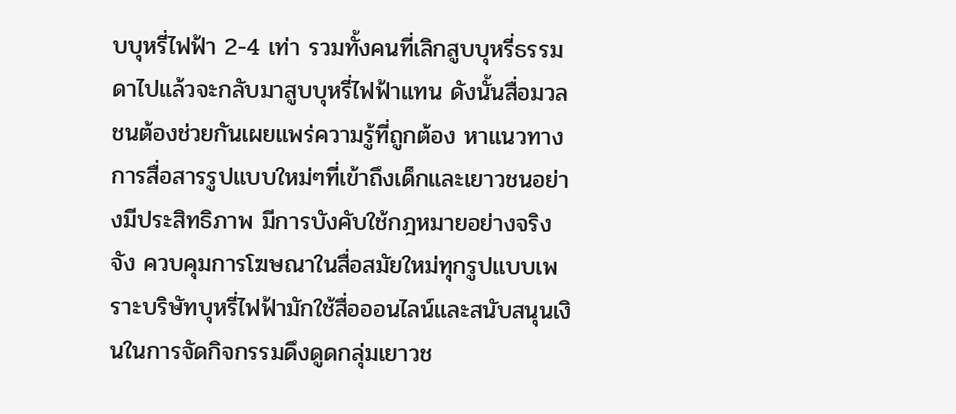บบุหรี่ไฟฟ้า 2-4 เท่า รวมทั้งคนที่เลิกสูบบุหรี่ธรรมดาไปแล้วจะกลับมาสูบบุหรี่ไฟฟ้าแทน ดังนั้นสื่อมวลชนต้องช่วยกันเผยแพร่ความรู้ที่ถูกต้อง หาแนวทางการสื่อสารรูปแบบใหม่ๆที่เข้าถึงเด็กและเยาวชนอย่างมีประสิทธิภาพ มีการบังคับใช้กฎหมายอย่างจริงจัง ควบคุมการโฆษณาในสื่อสมัยใหม่ทุกรูปแบบเพราะบริษัทบุหรี่ไฟฟ้ามักใช้สื่อออนไลน์และสนับสนุนเงินในการจัดกิจกรรมดึงดูดกลุ่มเยาวช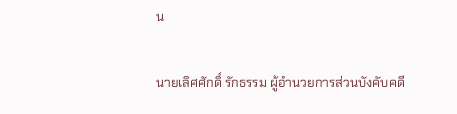น

นายเลิศศักดิ์ รักธรรม ผู้อำนวยการส่วนบังคับคดี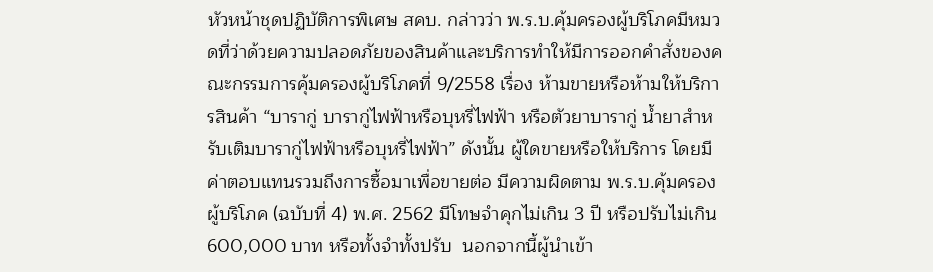หัวหน้าชุดปฏิบัติการพิเศษ สคบ. กล่าวว่า พ.ร.บ.คุ้มครองผู้บริโภคมีหมวดที่ว่าด้วยความปลอดภัยของสินค้าและบริการทำให้มีการออกคำสั่งของคณะกรรมการคุ้มครองผู้บริโภคที่ 9/2558 เรื่อง ห้ามขายหรือห้ามให้บริการสินค้า “บารากู่ บารากู่ไฟฟ้าหรือบุหรี่ไฟฟ้า หรือตัวยาบารากู่ น้ำยาสำหรับเติมบารากู่ไฟฟ้าหรือบุหรี่ไฟฟ้า” ดังนั้น ผู้ใดขายหรือให้บริการ โดยมีค่าตอบแทนรวมถึงการซื้อมาเพื่อขายต่อ มีความผิดตาม พ.ร.บ.คุ้มครองผู้บริโภค (ฉบับที่ 4) พ.ศ. 2562 มีโทษจำคุกไม่เกิน 3 ปี หรือปรับไม่เกิน 600,000 บาท หรือทั้งจำทั้งปรับ  นอกจากนี้ผู้นำเข้า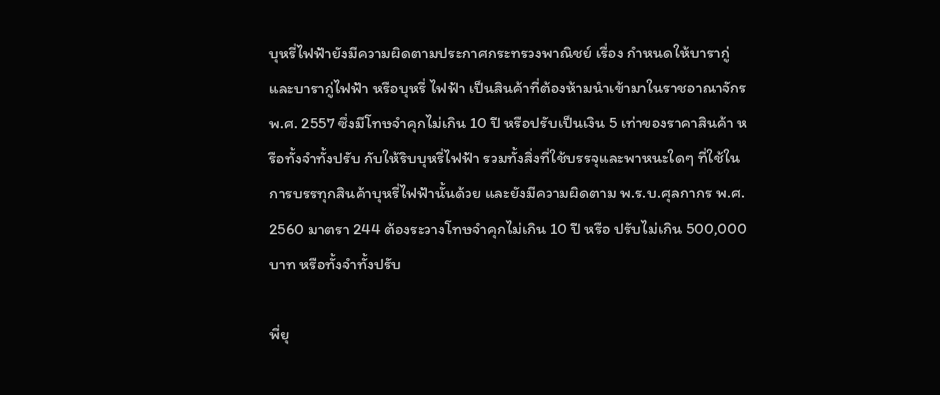บุหรี่ไฟฟ้ายังมีความผิดตามประกาศกระทรวงพาณิชย์ เรื่อง กำหนดให้บารากู่ และบารากู่ไฟฟ้า หรือบุหรี่ ไฟฟ้า เป็นสินค้าที่ต้องห้ามนำเข้ามาในราชอาณาจักร พ.ศ. 2557 ซึ่งมีโทษจำคุกไม่เกิน 10 ปี หรือปรับเป็นเงิน 5 เท่าของราคาสินค้า หรือทั้งจำทั้งปรับ กับให้ริบบุหรี่ไฟฟ้า รวมทั้งสิ่งที่ใช้บรรจุและพาหนะใดๆ ที่ใช้ในการบรรทุกสินค้าบุหรี่ไฟฟ้านั้นด้วย และยังมีความผิดตาม พ.ร.บ.ศุลกากร พ.ศ. 2560 มาตรา 244 ต้องระวางโทษจำคุกไม่เกิน 10 ปี หรือ ปรับไม่เกิน 500,000 บาท หรือทั้งจำทั้งปรับ

พี่ยุ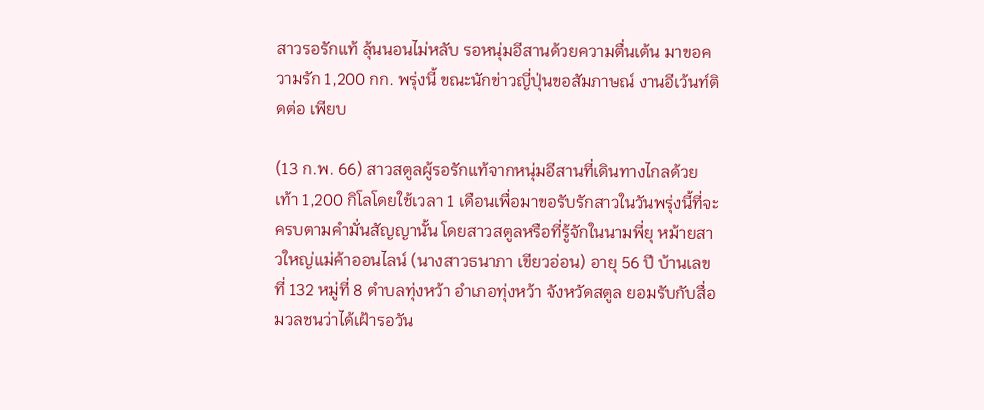สาวรอรักแท้ ลุ้นนอนไม่หลับ รอหนุ่มอีสานด้วยความตื่นเต้น มาขอความรัก 1,200 กก. พรุ่งนี้ ขณะนักข่าวญี่ปุ่นขอสัมภาษณ์ งานอีเว้นท์ติดต่อ เพียบ

(13 ก.พ. 66) สาวสตูลผู้รอรักแท้จากหนุ่มอีสานที่เดินทางไกลด้วยเท้า 1,200 กิโลโดยใช้เวลา 1 เดือนเพื่อมาขอรับรักสาวในวันพรุ่งนี้ที่จะครบตามคำมั่นสัญญานั้น โดยสาวสตูลหรือที่รู้จักในนามพี่ยุ หม้ายสาวใหญ่แม่ค้าออนไลน์ (นางสาวธนาภา เขียวอ่อน) อายุ 56 ปี บ้านเลขที่ 132 หมู่ที่ 8 ตำบลทุ่งหว้า อำเภอทุ่งหว้า จังหวัดสตูล ยอมรับกับสื่อมวลชนว่าได้เฝ้ารอวัน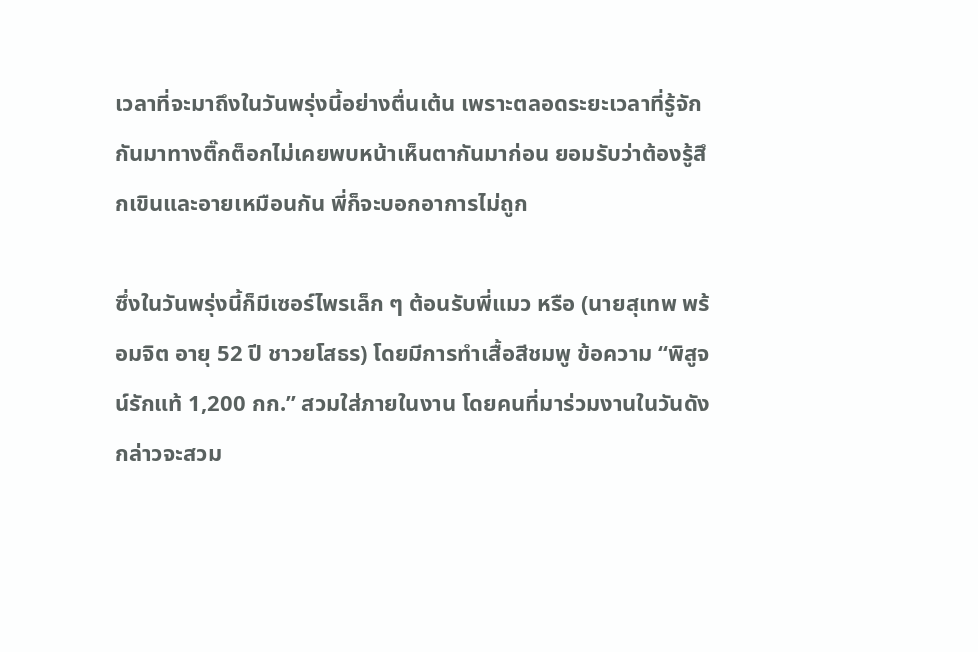เวลาที่จะมาถึงในวันพรุ่งนี้อย่างตื่นเต้น เพราะตลอดระยะเวลาที่รู้จักกันมาทางติ๊กต็อกไม่เคยพบหน้าเห็นตากันมาก่อน ยอมรับว่าต้องรู้สึกเขินและอายเหมือนกัน พี่ก็จะบอกอาการไม่ถูก

ซึ่งในวันพรุ่งนี้ก็มีเซอร์ไพรเล็ก ๆ ต้อนรับพี่แมว หรือ (นายสุเทพ พร้อมจิต อายุ 52 ปี ชาวยโสธร) โดยมีการทำเสื้อสีชมพู ข้อความ “พิสูจน์รักแท้ 1,200 กก.” สวมใส่ภายในงาน โดยคนที่มาร่วมงานในวันดังกล่าวจะสวม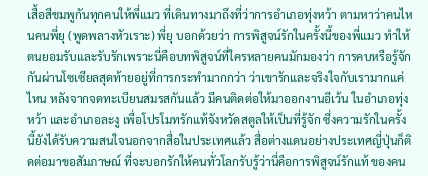เสื้อสีชมพูกันทุกคนให้พี่แมว ที่เดินทางมาถึงที่ว่าการอำเภอทุ่งหว้า ตามหาว่าคนไหนคนพี่ยุ (พูดพลางหัวเราะ) พี่ยุ บอกด้วยว่า การพิสูจน์รักในครั้งนี้ของพี่แมว ทำให้ตนยอมรับและรับรักเพราะนี่คือบทพิสูจน์ที่ใครหลายคนมักมองว่า การคบหรือรู้จักกันผ่านโซเซียลสุดท้ายอยู่ที่การกระทำมากกว่า ว่าเขารักและจริงใจกับเรามากแค่ไหน หลังจากจดทะเบียนสมรสกันแล้ว มีคนติดต่อให้มาออกงานอีเว้น ในอำเภอทุ่งหว้า และอำเภอละงู เพื่อโปรโมทรักแท้จังหวัดสตูลให้เป็นที่รู้จัก ซึ่งความรักในครั้งนี้ยังได้รับความสนใจนอกจากสื่อในประเทศแล้ว สื่อต่างแดนอย่างประเทศญี่ปุ่นก็ติดต่อมาขอสัมภาษณ์ ที่จะบอกรักให้คนทั่วโลกรับรู้ว่านี่คือการพิสูจน์รักแท้ ของคน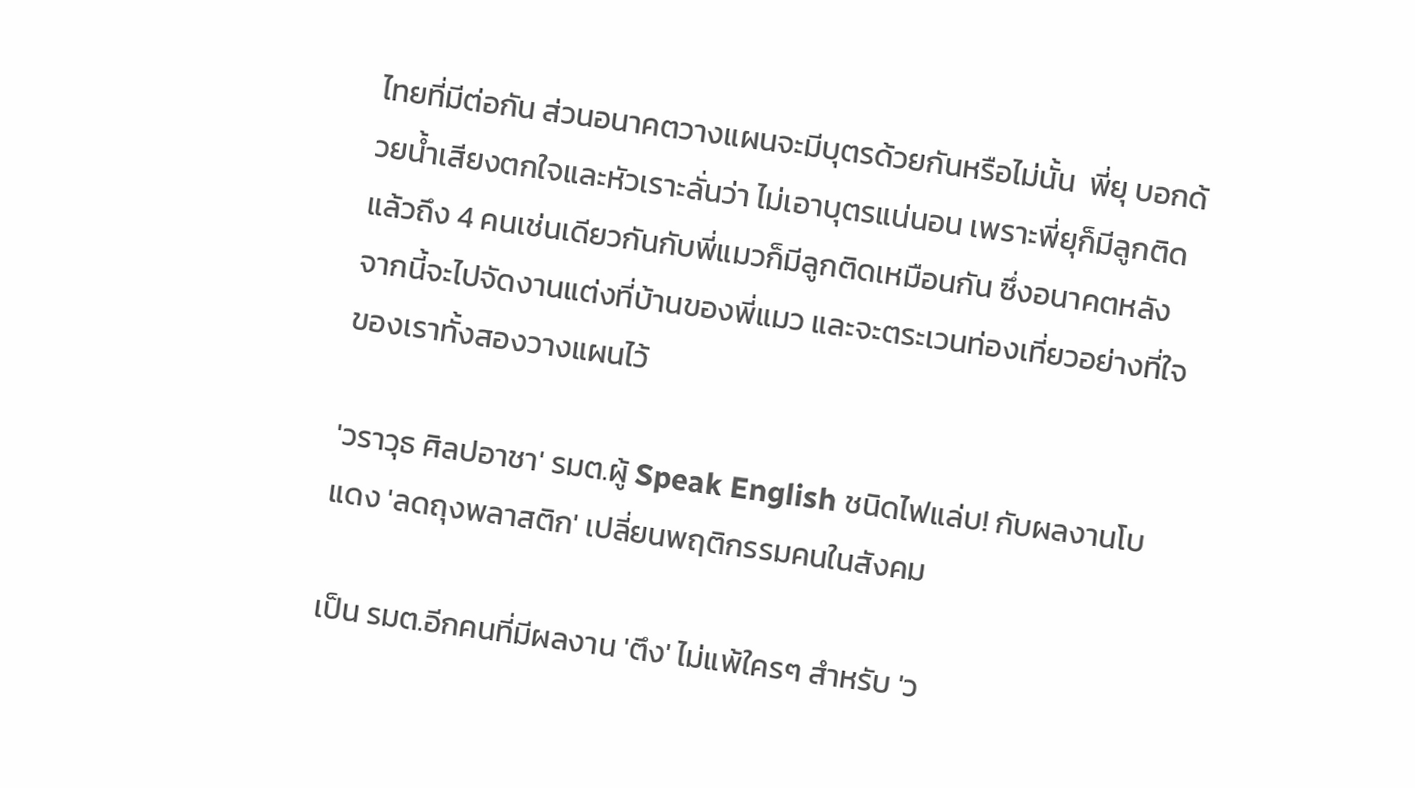ไทยที่มีต่อกัน ส่วนอนาคตวางแผนจะมีบุตรด้วยกันหรือไม่นั้น  พี่ยุ บอกด้วยน้ำเสียงตกใจและหัวเราะลั่นว่า ไม่เอาบุตรแน่นอน เพราะพี่ยุก็มีลูกติดแล้วถึง 4 คนเช่นเดียวกันกับพี่แมวก็มีลูกติดเหมือนกัน ซึ่งอนาคตหลังจากนี้จะไปจัดงานแต่งที่บ้านของพี่แมว และจะตระเวนท่องเที่ยวอย่างที่ใจของเราทั้งสองวางแผนไว้

'วราวุธ ศิลปอาชา' รมต.ผู้ Speak English ชนิดไฟแล่บ! กับผลงานโบแดง 'ลดถุงพลาสติก' เปลี่ยนพฤติกรรมคนในสังคม

เป็น รมต.อีกคนที่มีผลงาน 'ตึง' ไม่แพ้ใครๆ สำหรับ 'ว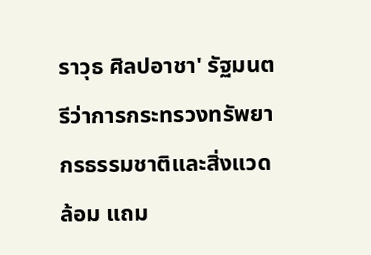ราวุธ ศิลปอาชา' รัฐมนตรีว่าการกระทรวงทรัพยากรธรรมชาติและสิ่งแวดล้อม แถม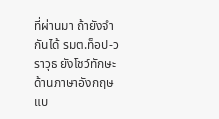ที่ผ่านมา ถ้ายังจำกันได้ รมต.ท็อป-วราวุธ ยังโชว์ทักษะด้านภาษาอังกฤษแบ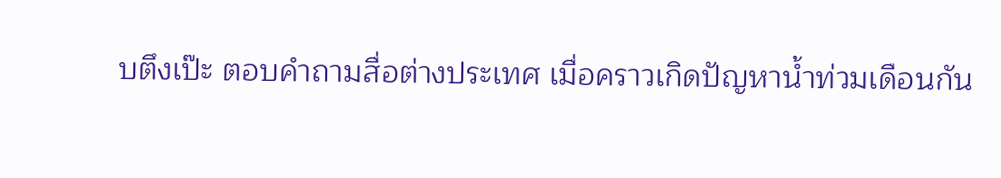บตึงเป๊ะ ตอบคำถามสื่อต่างประเทศ เมื่อคราวเกิดปัญหาน้ำท่วมเดือนกัน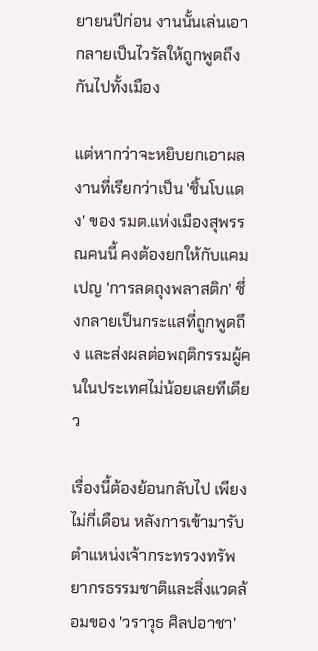ยายนปีก่อน งานนั้นเล่นเอากลายเป็นไวรัลให้ถูกพูดถึงกันไปทั้งเมือง

แต่หากว่าจะหยิบยกเอาผลงานที่เรียกว่าเป็น 'ชิ้นโบแดง' ของ รมต.แห่งเมืองสุพรรณคนนี้ คงต้องยกให้กับแคมเปญ 'การลดถุงพลาสติก' ซึ่งกลายเป็นกระแสที่ถูกพูดถึง และส่งผลต่อพฤติกรรมผู้คนในประเทศไม่น้อยเลยทีเดียว

เรื่องนี้ต้องย้อนกลับไป เพียงไม่กี่เดือน หลังการเข้ามารับตำแหน่งเจ้ากระทรวงทรัพยากรธรรมชาติและสิ่งแวดล้อมของ 'วราวุธ ศิลปอาชา'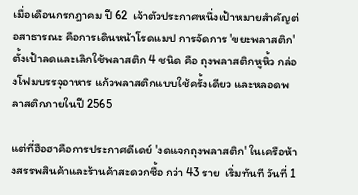เมื่อเดือนกรกฎาคม ปี 62  เจ้าตัวประกาศหนึ่งเป้าหมายสำคัญต่อสาธารณะ คือการเดินหน้าโรดแมป การจัดการ 'ขยะพลาสติก'  ตั้งเป้าลดและเลิกใช้พลาสติก 4 ชนิด คือ ถุงพลาสติกหูหิ้ว กล่องโฟมบรรจุอาหาร แก้วพลาสติกแบบใช้ครั้งเดียว และหลอดพลาสติกภายในปี 2565

แต่ที่ฮือฮาคือการประกาศดีเดย์ 'งดแจกถุงพลาสติก' ในเครือห้างสรรพสินค้าและร้านค้าสะดวกซื้อ กว่า 43 ราย  เริ่มทันที วันที่ 1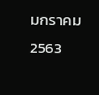มกราคม 2563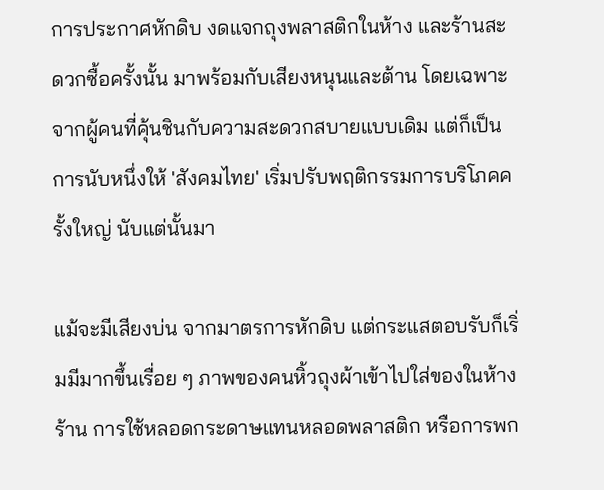การประกาศหักดิบ งดแจกถุงพลาสติกในห้าง และร้านสะดวกซื้อครั้งนั้น มาพร้อมกับเสียงหนุนและต้าน โดยเฉพาะจากผู้คนที่คุ้นชินกับความสะดวกสบายแบบเดิม แต่ก็เป็นการนับหนึ่งให้ 'สังคมไทย' เริ่มปรับพฤติกรรมการบริโภคครั้งใหญ่ นับแต่นั้นมา

แม้จะมีเสียงบ่น จากมาตรการหักดิบ แต่กระแสตอบรับก็เริ่มมีมากขึ้นเรื่อย ๆ ภาพของคนหิ้วถุงผ้าเข้าไปใส่ของในห้างร้าน การใช้หลอดกระดาษแทนหลอดพลาสติก หรือการพก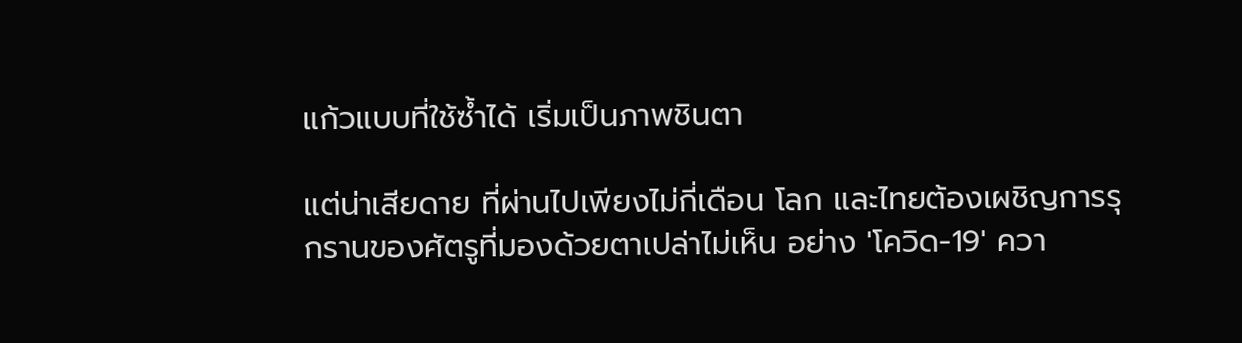แก้วแบบที่ใช้ซ้ำได้ เริ่มเป็นภาพชินตา

แต่น่าเสียดาย ที่ผ่านไปเพียงไม่กี่เดือน โลก และไทยต้องเผชิญการรุกรานของศัตรูที่มองด้วยตาเปล่าไม่เห็น อย่าง 'โควิด-19' ควา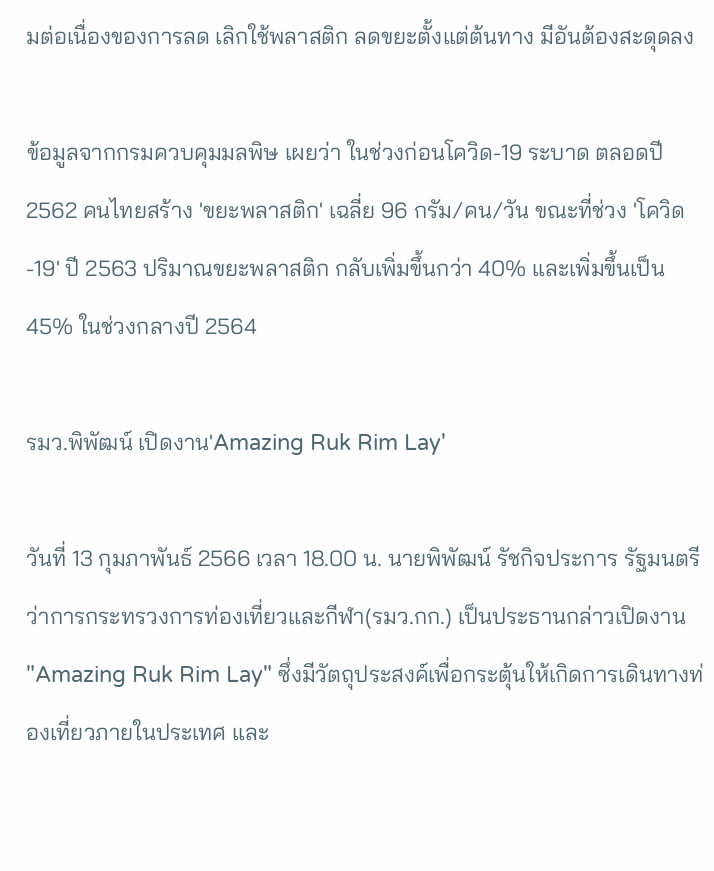มต่อเนื่องของการลด เลิกใช้พลาสติก ลดขยะตั้งแต่ต้นทาง มีอันต้องสะดุดลง

ข้อมูลจากกรมควบคุมมลพิษ เผยว่า ในช่วงก่อนโควิด-19 ระบาด ตลอดปี 2562 คนไทยสร้าง 'ขยะพลาสติก' เฉลี่ย 96 กรัม/คน/วัน ขณะที่ช่วง 'โควิด-19' ปี 2563 ปริมาณขยะพลาสติก กลับเพิ่มขึ้นกว่า 40% และเพิ่มขึ้นเป็น 45% ในช่วงกลางปี 2564

รมว.พิพัฒน์ เปิดงาน'Amazing Ruk Rim Lay'

วันที่ 13 กุมภาพันธ์ 2566 เวลา 18.00 น. นายพิพัฒน์ รัชกิจประการ รัฐมนตรีว่าการกระทรวงการท่องเที่ยวและกีฬา(รมว.กก.) เป็นประธานกล่าวเปิดงาน "Amazing Ruk Rim Lay" ซึ่งมีวัตถุประสงค์เพื่อกระตุ้นให้เกิดการเดินทางท่องเที่ยวภายในประเทศ และ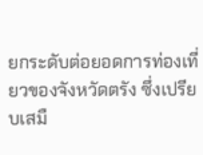ยกระดับต่อยอดการท่องเที่ยวของจังหวัดตรัง ซึ่งเปรียบเสมื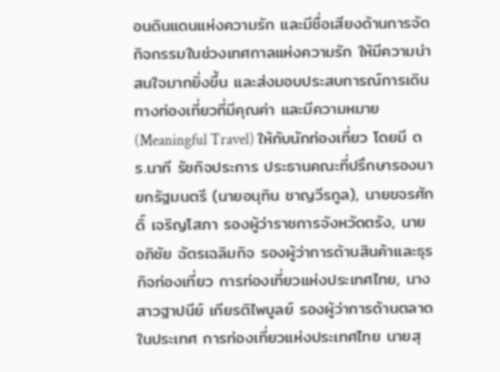อนดินแดนแห่งความรัก และมีชื่อเสียงด้านการจัดกิจกรรมในช่วงเทศกาลแห่งความรัก ให้มีความน่าสนใจมากยิ่งขึ้น และส่งมอบประสบการณ์การเดินทางท่องเที่ยวที่มีคุณค่า และมีความหมาย (Meaningful Travel) ให้กับนักท่องเที่ยว โดยมี ดร.นาที รัชกิจประการ ประธานคณะที่ปรึกษารองนายกรัฐมนตรี (นายอนุทิน ชาญวีรกูล), นายขจรศักดิ์ เจริญโสภา รองผู้ว่าราชการจังหวัดตรัง, นายอภิชัย ฉัตรเฉลิมกิจ รองผู้ว่าการด้านสินค้าและธุรกิจท่องเที่ยว การท่องเที่ยวแห่งประเทศไทย, นางสาวฐาปนีย์ เกียรติไพบูลย์ รองผู้ว่าการด้านตลาดในประเทศ การท่องเที่ยวแห่งประเทศไทย นายสุ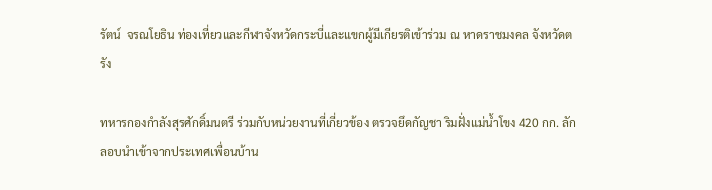รัตน์  จรณโยธิน ท่องเที่ยวและกีฬาจังหวัดกระบี่และแขกผู้มีเกียรติเข้าร่วม ณ หาดราชมงคล จังหวัดตรัง

ทหารกองกำลังสุรศักดิ์มนตรี ร่วมกับหน่วยงานที่เกี่ยวข้อง ตรวจยึดกัญชา ริมฝั่งแม่น้ำโขง 420 กก. ลักลอบนำเข้าจากประเทศเพื่อนบ้าน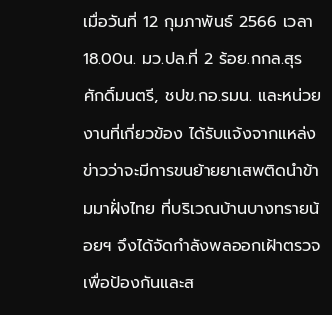เมื่อวันที่ 12 กุมภาพันธ์ 2566 เวลา 18.00น. มว.ปล.ที่ 2 ร้อย.กกล.สุรศักดิ์มนตรี, ชปข.กอ.รมน. และหน่วยงานที่เกี่ยวข้อง ได้รับแจ้งจากแหล่งข่าวว่าจะมีการขนย้ายยาเสพติดนำข้ามมาฝั่งไทย ที่บริเวณบ้านบางทรายน้อยฯ จึงได้จัดกำลังพลออกเฝ้าตรวจเพื่อป้องกันและส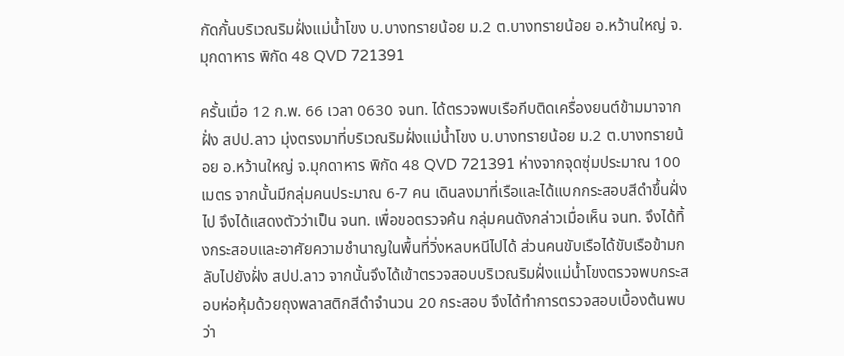กัดกั้นบริเวณริมฝั่งแม่น้ำโขง บ.บางทรายน้อย ม.2 ต.บางทรายน้อย อ.หว้านใหญ่ จ.มุกดาหาร พิกัด 48 QVD 721391

ครั้นเมื่อ 12 ก.พ. 66 เวลา 0630 จนท. ได้ตรวจพบเรือกีบติดเครื่องยนต์ข้ามมาจากฝั่ง สปป.ลาว มุ่งตรงมาที่บริเวณริมฝั่งแม่น้ำโขง บ.บางทรายน้อย ม.2 ต.บางทรายน้อย อ.หว้านใหญ่ จ.มุกดาหาร พิกัด 48 QVD 721391 ห่างจากจุดซุ่มประมาณ 100 เมตร จากนั้นมีกลุ่มคนประมาณ 6-7 คน เดินลงมาที่เรือและได้แบกกระสอบสีดำขึ้นฝั่งไป จึงได้แสดงตัวว่าเป็น จนท. เพื่อขอตรวจค้น กลุ่มคนดังกล่าวเมื่อเห็น จนท. จึงได้ทิ้งกระสอบและอาศัยความชำนาญในพื้นที่วิ่งหลบหนีไปได้ ส่วนคนขับเรือได้ขับเรือข้ามกลับไปยังฝั่ง สปป.ลาว จากนั้นจึงได้เข้าตรวจสอบบริเวณริมฝั่งแม่น้ำโขงตรวจพบกระสอบห่อหุ้มด้วยถุงพลาสติกสีดำจำนวน 20 กระสอบ จึงได้ทำการตรวจสอบเบื้องต้นพบว่า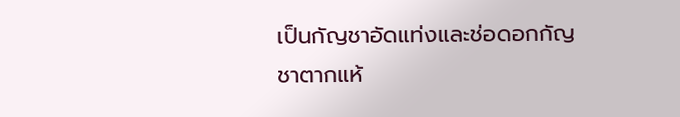เป็นกัญชาอัดแท่งและช่อดอกกัญชาตากแห้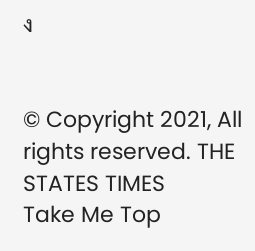ง


© Copyright 2021, All rights reserved. THE STATES TIMES
Take Me Top